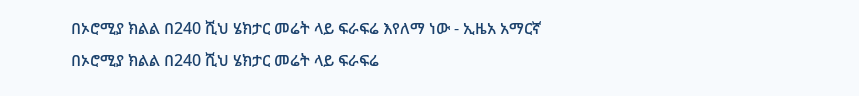በኦሮሚያ ክልል በ240 ሺህ ሄክታር መሬት ላይ ፍራፍሬ እየለማ ነው - ኢዜአ አማርኛ
በኦሮሚያ ክልል በ240 ሺህ ሄክታር መሬት ላይ ፍራፍሬ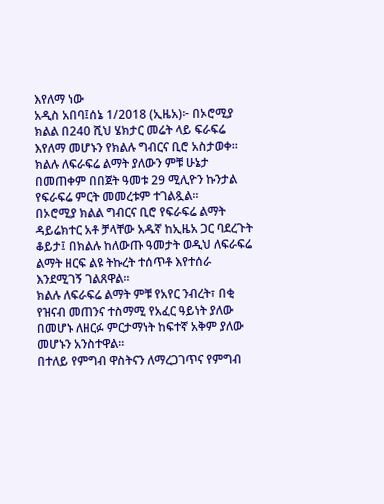እየለማ ነው
አዲስ አበባ፤ሰኔ 1/2018 (ኢዜአ)፦ በኦሮሚያ ክልል በ240 ሺህ ሄክታር መሬት ላይ ፍራፍሬ እየለማ መሆኑን የክልሉ ግብርና ቢሮ አስታወቀ።
ክልሉ ለፍራፍሬ ልማት ያለውን ምቹ ሁኔታ በመጠቀም በበጀት ዓመቱ 29 ሚሊዮን ኩንታል የፍራፍሬ ምርት መመረቱም ተገልጿል።
በኦሮሚያ ክልል ግብርና ቢሮ የፍራፍሬ ልማት ዳይሬክተር አቶ ቻላቸው አዱኛ ከኢዜአ ጋር ባደረጉት ቆይታ፤ በክልሉ ከለውጡ ዓመታት ወዲህ ለፍራፍሬ ልማት ዘርፍ ልዩ ትኩረት ተሰጥቶ እየተሰራ እንደሚገኝ ገልጸዋል።
ክልሉ ለፍራፍሬ ልማት ምቹ የአየር ንብረት፣ በቂ የዝናብ መጠንና ተስማሚ የአፈር ዓይነት ያለው በመሆኑ ለዘርፉ ምርታማነት ከፍተኛ አቅም ያለው መሆኑን አንስተዋል።
በተለይ የምግብ ዋስትናን ለማረጋገጥና የምግብ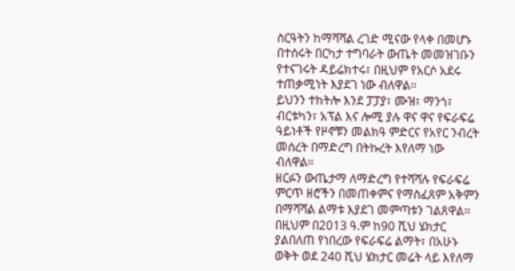ስርዓትን ከማሻሻል ረገድ ሚናው የላቀ በመሆኑ በተሰሩት በርካታ ተግባራት ውጤት መመዝገቡን የተናገሩት ዳይሬክተሩ፣ በዚህም የአርሶ አደሩ ተጠቃሚነት እያደገ ነው ብለዋል።
ይህንን ተከትሎ እንደ ፓፓያ፣ ሙዝ፣ ማንጎ፣ ብርቱካን፣ አፕል እና ሎሚ ያሉ ዋና ዋና የፍራፍሬ ዓይነቶች የዞኖቹን መልክዓ ምድርና የአየር ንብረት መሰረት በማድረግ በትኩረት እየለማ ነው ብለዋል።
ዘርፉን ውጤታማ ለማድረግ የተሻሻሉ የፍራፍሬ ምርጥ ዘሮችን በመጠቀምና የማስፈጸም አቅምን በማሻሻል ልማቱ እያደገ መምጣቱን ገልጸዋል።
በዚህም በ2013 ዓ.ም ከ90 ሺህ ሄክታር ያልበለጠ የነበረው የፍራፍሬ ልማት፣ በአሁኑ ወቅት ወደ 240 ሺህ ሄክታር መሬት ላይ እየለማ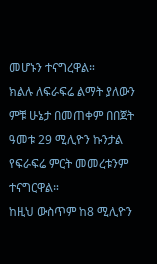መሆኑን ተናግረዋል።
ክልሉ ለፍራፍሬ ልማት ያለውን ምቹ ሁኔታ በመጠቀም በበጀት ዓመቱ 29 ሚሊዮን ኩንታል የፍራፍሬ ምርት መመረቱንም ተናግርዋል።
ከዚህ ውስጥም ከ8 ሚሊዮን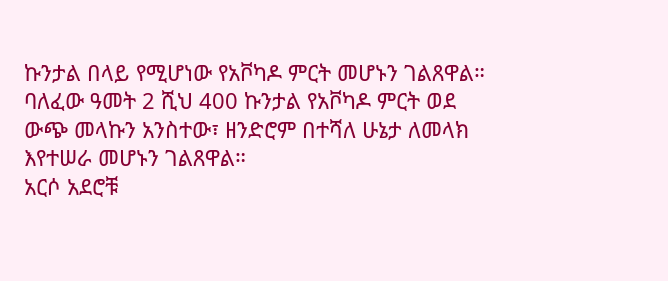ኩንታል በላይ የሚሆነው የአቮካዶ ምርት መሆኑን ገልጸዋል።
ባለፈው ዓመት 2 ሺህ 400 ኩንታል የአቮካዶ ምርት ወደ ውጭ መላኩን አንስተው፣ ዘንድሮም በተሻለ ሁኔታ ለመላክ እየተሠራ መሆኑን ገልጸዋል።
አርሶ አደሮቹ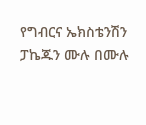የግብርና ኤክስቴንሽን ፓኬጁን ሙሉ በሙሉ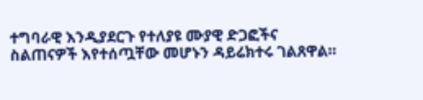ተግባራዊ እንዲያደርጉ የተለያዩ ሙያዊ ድጋፎችና ስልጠናዎች እየተሰጧቸው መሆኑን ዳይሬክተሩ ገልጸዋል።